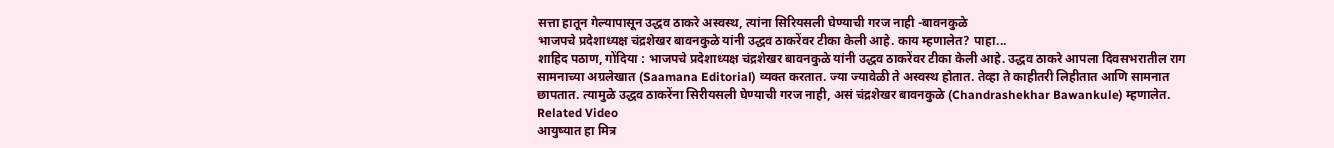सत्ता हातून गेल्यापासून उद्धव ठाकरे अस्वस्थ, त्यांना सिरियसली घेण्याची गरज नाही -बावनकुळे
भाजपचे प्रदेशाध्यक्ष चंद्रशेखर बावनकुळे यांनी उद्धव ठाकरेंवर टीका केली आहे. काय म्हणालेत? पाहा...
शाहिद पठाण, गोंदिया : भाजपचे प्रदेशाध्यक्ष चंद्रशेखर बावनकुळे यांनी उद्धव ठाकरेंवर टीका केली आहे. उद्धव ठाकरे आपला दिवसभरातील राग सामनाच्या अग्रलेखात (Saamana Editorial) व्यक्त करतात. ज्या ज्यावेळी ते अस्वस्थ होतात. तेव्हा ते काहीतरी लिहीतात आणि सामनात छापतात. त्यामुळे उद्धव ठाकरेंना सिरीयसली घेण्याची गरज नाही, असं चंद्रशेखर बावनकुळे (Chandrashekhar Bawankule) म्हणालेत.
Related Video
आयुष्यात हा मित्र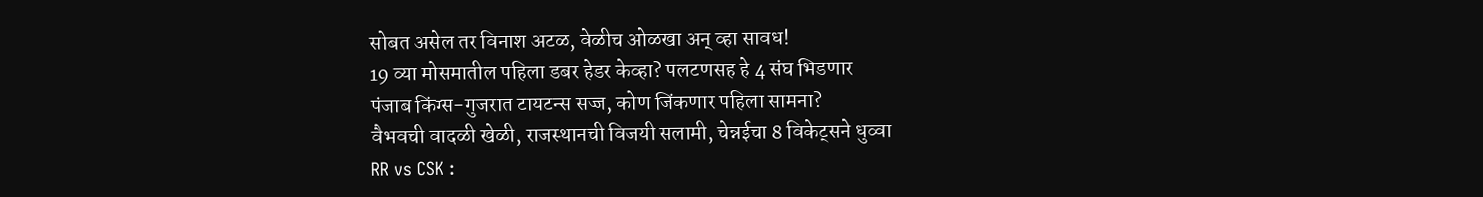सोबत असेल तर विनाश अटळ, वेळीच ओळखा अन् व्हा सावध!
19 व्या मोसमातील पहिला डबर हेडर केव्हा? पलटणसह हे 4 संघ भिडणार
पंजाब किंग्स-गुजरात टायटन्स सज्ज, कोण जिंकणार पहिला सामना?
वैभवची वादळी खेळी, राजस्थानची विजयी सलामी, चेन्नईचा 8 विकेट्सने धुव्वा
RR vs CSK :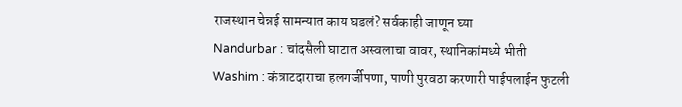राजस्थान चेन्नई सामन्यात काय घडलं? सर्वकाही जाणून घ्या
Nandurbar : चांदसैली घाटात अस्वलाचा वावर, स्थानिकांमध्ये भीती
Washim : कंत्राटदाराचा हलगर्जीपणा, पाणी पुरवठा करणारी पाईपलाईन फुटली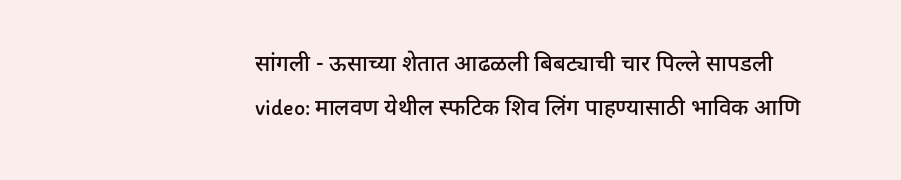सांगली - ऊसाच्या शेतात आढळली बिबट्याची चार पिल्ले सापडली
video: मालवण येथील स्फटिक शिव लिंग पाहण्यासाठी भाविक आणि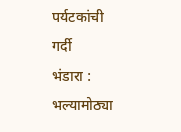पर्यटकांची गर्दी
भंडारा : भल्यामोठ्या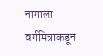नागाला वर्गमित्राकडून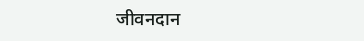जीवनदान